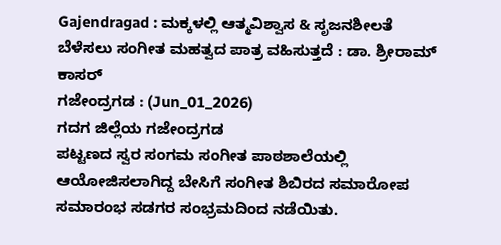Gajendragad : ಮಕ್ಕಳಲ್ಲಿ ಆತ್ಮವಿಶ್ವಾಸ & ಸೃಜನಶೀಲತೆ ಬೆಳೆಸಲು ಸಂಗೀತ ಮಹತ್ವದ ಪಾತ್ರ ವಹಿಸುತ್ತದೆ : ಡಾ. ಶ್ರೀರಾಮ್ ಕಾಸರ್
ಗಜೇಂದ್ರಗಡ : (Jun_01_2026)
ಗದಗ ಜಿಲ್ಲೆಯ ಗಜೇಂದ್ರಗಡ
ಪಟ್ಟಣದ ಸ್ವರ ಸಂಗಮ ಸಂಗೀತ ಪಾಠಶಾಲೆಯಲ್ಲಿ ಆಯೋಜಿಸಲಾಗಿದ್ದ ಬೇಸಿಗೆ ಸಂಗೀತ ಶಿಬಿರದ ಸಮಾರೋಪ ಸಮಾರಂಭ ಸಡಗರ ಸಂಭ್ರಮದಿಂದ ನಡೆಯಿತು.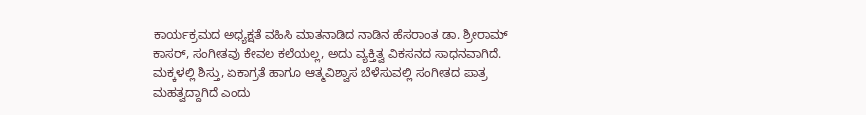ಕಾರ್ಯಕ್ರಮದ ಅಧ್ಯಕ್ಷತೆ ವಹಿಸಿ ಮಾತನಾಡಿದ ನಾಡಿನ ಹೆಸರಾಂತ ಡಾ. ಶ್ರೀರಾಮ್ ಕಾಸರ್, ಸಂಗೀತವು ಕೇವಲ ಕಲೆಯಲ್ಲ, ಅದು ವ್ಯಕ್ತಿತ್ವ ವಿಕಸನದ ಸಾಧನವಾಗಿದೆ. ಮಕ್ಕಳಲ್ಲಿ ಶಿಸ್ತು, ಏಕಾಗ್ರತೆ ಹಾಗೂ ಆತ್ಮವಿಶ್ವಾಸ ಬೆಳೆಸುವಲ್ಲಿ ಸಂಗೀತದ ಪಾತ್ರ ಮಹತ್ವದ್ದಾಗಿದೆ ಎಂದು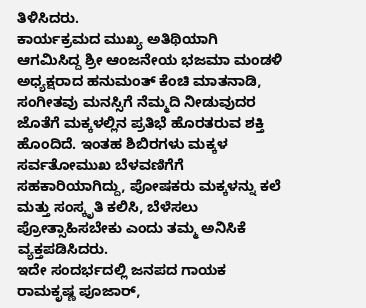ತಿಳಿಸಿದರು.
ಕಾರ್ಯಕ್ರಮದ ಮುಖ್ಯ ಅತಿಥಿಯಾಗಿ ಆಗಮಿಸಿದ್ದ ಶ್ರೀ ಆಂಜನೇಯ ಭಜಮಾ ಮಂಡಳಿ ಅಧ್ಯಕ್ಷರಾದ ಹನುಮಂತ್ ಕೆಂಚಿ ಮಾತನಾಡಿ, ಸಂಗೀತವು ಮನಸ್ಸಿಗೆ ನೆಮ್ಮದಿ ನೀಡುವುದರ ಜೊತೆಗೆ ಮಕ್ಕಳಲ್ಲಿನ ಪ್ರತಿಭೆ ಹೊರತರುವ ಶಕ್ತಿ ಹೊಂದಿದೆ. ಇಂತಹ ಶಿಬಿರಗಳು ಮಕ್ಕಳ ಸರ್ವತೋಮುಖ ಬೆಳವಣಿಗೆಗೆ ಸಹಕಾರಿಯಾಗಿದ್ದು, ಪೋಷಕರು ಮಕ್ಕಳನ್ನು ಕಲೆ ಮತ್ತು ಸಂಸ್ಕೃತಿ ಕಲಿಸಿ, ಬೆಳೆಸಲು ಪ್ರೋತ್ಸಾಹಿಸಬೇಕು ಎಂದು ತಮ್ಮ ಅನಿಸಿಕೆ ವ್ಯಕ್ತಪಡಿಸಿದರು.
ಇದೇ ಸಂದರ್ಭದಲ್ಲಿ ಜನಪದ ಗಾಯಕ ರಾಮಕೃಷ್ಣ ಪೂಜಾರ್,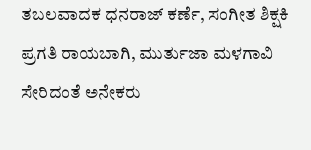ತಬಲವಾದಕ ಧನರಾಜ್ ಕರ್ಣೆ, ಸಂಗೀತ ಶಿಕ್ಷಕಿ ಪ್ರಗತಿ ರಾಯಬಾಗಿ, ಮುರ್ತುಜಾ ಮಳಗಾವಿ ಸೇರಿದಂತೆ ಅನೇಕರು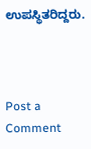ಉಪಸ್ಥಿತರಿದ್ದರು.



Post a Comment